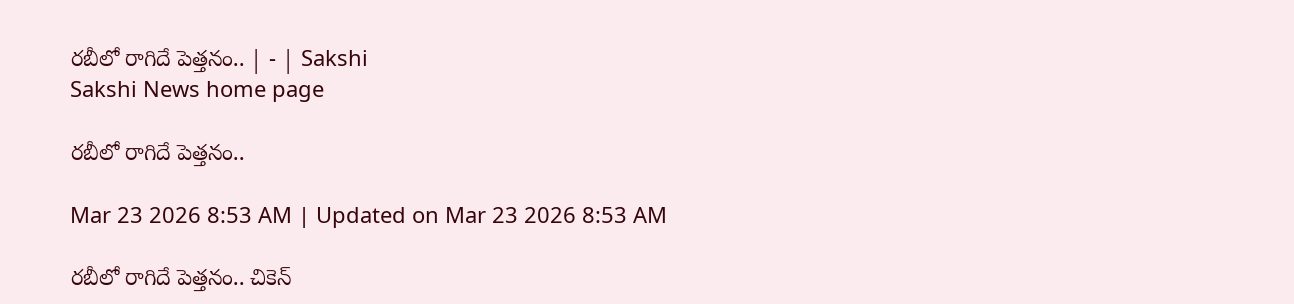రబీలో రాగిదే పెత్తనం.. | - | Sakshi
Sakshi News home page

రబీలో రాగిదే పెత్తనం..

Mar 23 2026 8:53 AM | Updated on Mar 23 2026 8:53 AM

రబీలో రాగిదే పెత్తనం.. చికెన్‌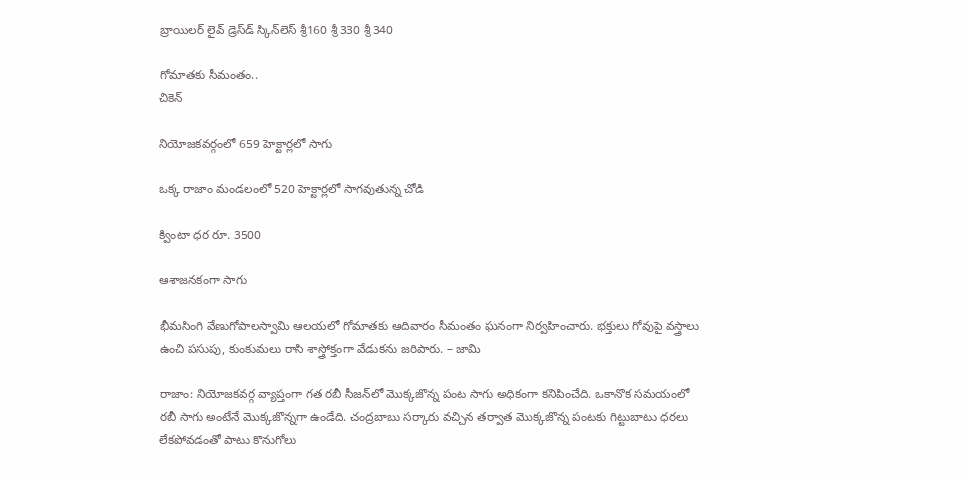బ్రాయిలర్‌ లైవ్‌ డ్రెస్‌డ్‌ స్కిన్‌లెస్‌ శ్రీ160 శ్రీ330 శ్రీ340

గోమాతకు సీమంతం..
చికెన్‌

నియోజకవర్గంలో 659 హెక్టార్లలో సాగు

ఒక్క రాజాం మండలంలో 520 హెక్టార్లలో సాగవుతున్న చోడి

క్వింటా ధర రూ. 3500

ఆశాజనకంగా సాగు

భీమసింగి వేణుగోపాలస్వామి ఆలయలో గోమాతకు ఆదివారం సీమంతం ఘనంగా నిర్వహించారు. భక్తులు గోవుపై వస్త్రాలు ఉంచి పసుపు, కుంకుమలు రాసి శాస్త్రోక్తంగా వేడుకను జరిపారు. – జామి

రాజాం: నియోజకవర్గ వ్యాప్తంగా గత రబీ సీజన్‌లో మొక్కజొన్న పంట సాగు అధికంగా కనిపించేది. ఒకానొక సమయంలో రబీ సాగు అంటేనే మొక్కజొన్నగా ఉండేది. చంద్రబాబు సర్కారు వచ్చిన తర్వాత మొక్కజొన్న పంటకు గిట్టుబాటు ధరలు లేకపోవడంతో పాటు కొనుగోలు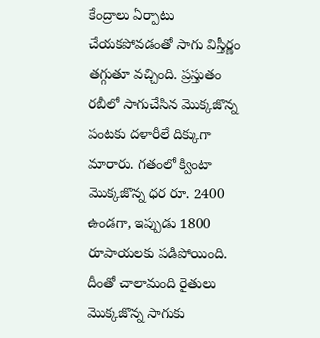కేంద్రాలు ఏర్పాటు చేయకపోవడంతో సాగు విస్తీర్ణం తగ్గుతూ వచ్చింది. ప్రస్తుతం రబీలో సాగుచేసిన మొక్కజొన్న పంటకు దళారీలే దిక్కుగా మారారు. గతంలో క్వింటా మొక్కజొన్న ధర రూ. 2400 ఉండగా, ఇప్పుడు 1800 రూపాయలకు పడిపోయింది. దీంతో చాలామంది రైతులు మొక్కజొన్న సాగుకు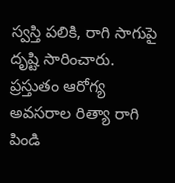స్వస్తి పలికి, రాగి సాగుపై దృష్టి సారించారు. ప్రస్తుతం ఆరోగ్య అవసరాల రిత్యా రాగి పిండి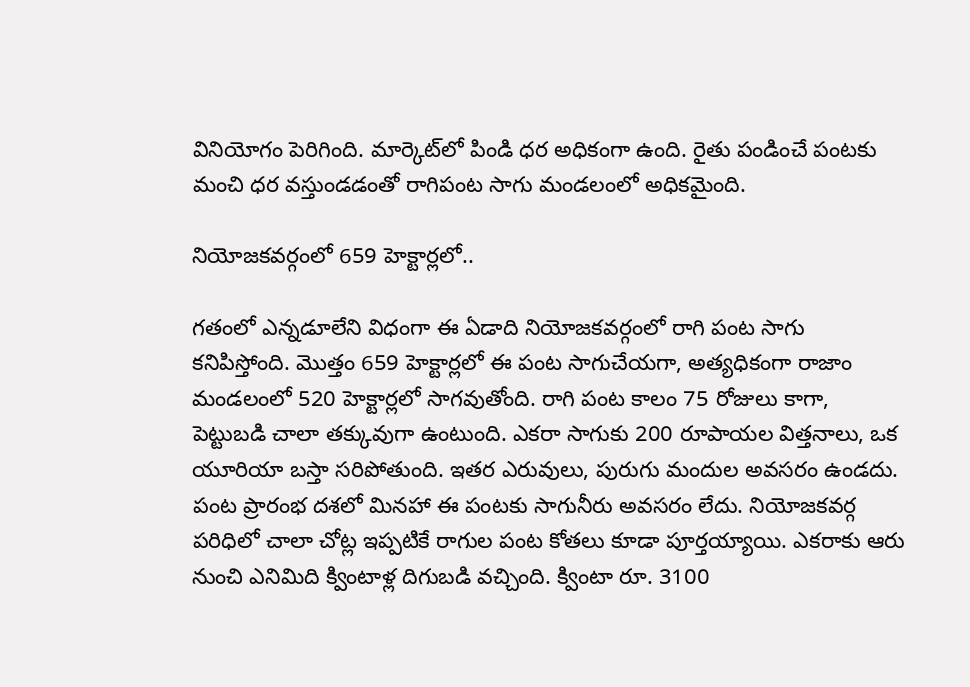వినియోగం పెరిగింది. మార్కెట్‌లో పిండి ధర అధికంగా ఉంది. రైతు పండించే పంటకు మంచి ధర వస్తుండడంతో రాగిపంట సాగు మండలంలో అధికమైంది.

నియోజకవర్గంలో 659 హెక్టార్లలో..

గతంలో ఎన్నడూలేని విధంగా ఈ ఏడాది నియోజకవర్గంలో రాగి పంట సాగు కనిపిస్తోంది. మొత్తం 659 హెక్టార్లలో ఈ పంట సాగుచేయగా, అత్యధికంగా రాజాం మండలంలో 520 హెక్టార్లలో సాగవుతోంది. రాగి పంట కాలం 75 రోజులు కాగా, పెట్టుబడి చాలా తక్కువుగా ఉంటుంది. ఎకరా సాగుకు 200 రూపాయల విత్తనాలు, ఒక యూరియా బస్తా సరిపోతుంది. ఇతర ఎరువులు, పురుగు మందుల అవసరం ఉండదు. పంట ప్రారంభ దశలో మినహా ఈ పంటకు సాగునీరు అవసరం లేదు. నియోజకవర్గ పరిధిలో చాలా చోట్ల ఇప్పటికే రాగుల పంట కోతలు కూడా పూర్తయ్యాయి. ఎకరాకు ఆరు నుంచి ఎనిమిది క్వింటాళ్ల దిగుబడి వచ్చింది. క్వింటా రూ. 3100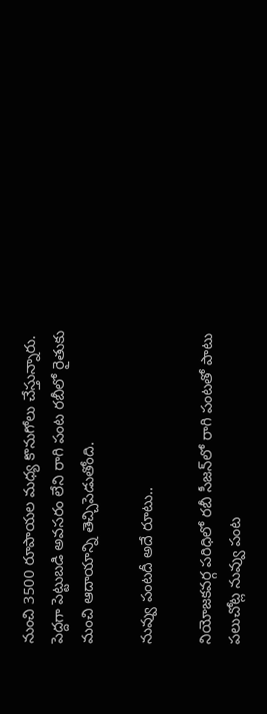నుంచి 3500 రూపాయల మధ్య కొనుగోలు చేస్తున్నారు. పెద్దగా పెట్టుబడి అవసరం లేని రాగి పంట రబీలో రైతుకు మంచి ఆదాయాన్ని తెచ్చిపెడుతోంది.

నువ్వు పంటదీ అదే రూటు..

నియోజకవర్గ పరిధిలో రబీ సీజన్‌లో రాగి పంటతో పాటు పలుచోట్ల నువ్వు పంట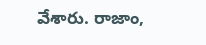వేశారు. రాజాం,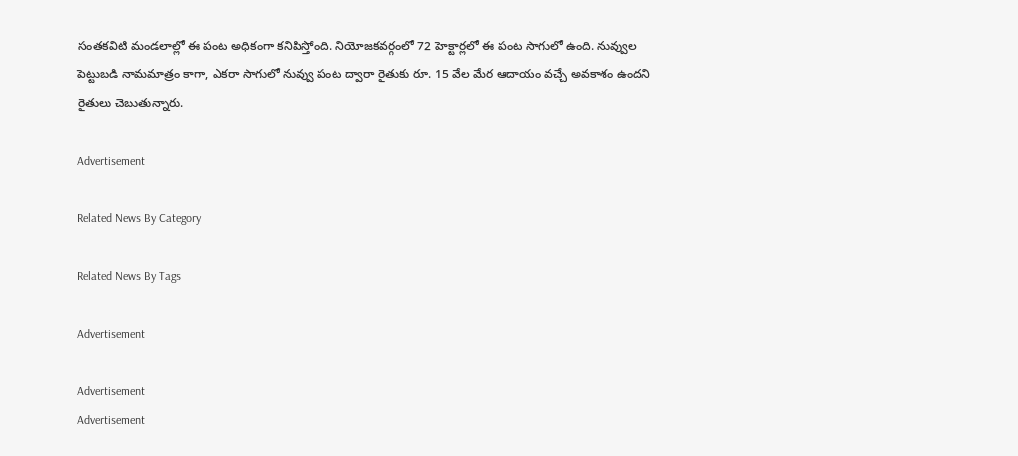సంతకవిటి మండలాల్లో ఈ పంట అధికంగా కనిపిస్తోంది. నియోజకవర్గంలో 72 హెక్టార్లలో ఈ పంట సాగులో ఉంది. నువ్వుల పెట్టుబడి నామమాత్రం కాగా, ఎకరా సాగులో నువ్వు పంట ద్వారా రైతుకు రూ. 15 వేల మేర ఆదాయం వచ్చే అవకాశం ఉందని రైతులు చెబుతున్నారు.

Advertisement

Related News By Category

Related News By Tags

Advertisement

Advertisement
Advertisement